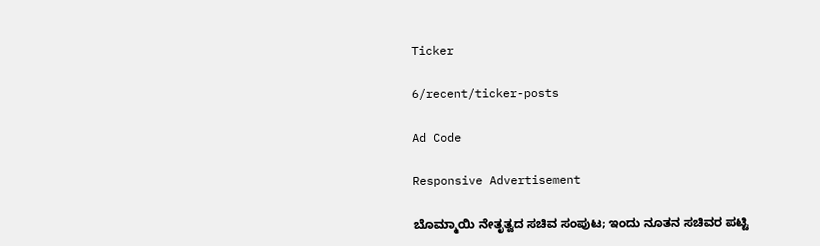Ticker

6/recent/ticker-posts

Ad Code

Responsive Advertisement

ಬೊಮ್ಮಾಯಿ ನೇತೃತ್ವದ ಸಚಿವ ಸಂಪುಟ; ಇಂದು ನೂತನ ಸಚಿವರ ಪಟ್ಟಿ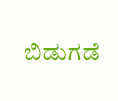ಬಿಡುಗಡೆ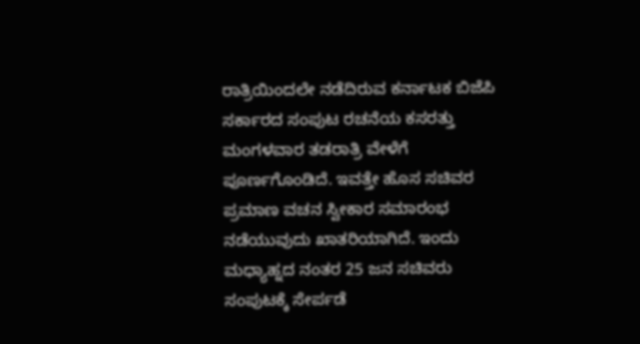ರಾತ್ರಿಯಿಂದಲೇ ನಡೆದಿರುವ ಕರ್ನಾಟಕ ಬಿಜೆಪಿ ಸರ್ಕಾರದ ಸಂಪುಟ ರಚನೆಯ ಕಸರತ್ತು ಮಂಗಳವಾರ ತಡರಾತ್ರಿ ವೇಳೆಗೆ ಪೂರ್ಣಗೊಂಡಿದೆ. ಇವತ್ತೇ ಹೊಸ ಸಚಿವರ ಪ್ರಮಾಣ ವಚನ ಸ್ವೀಕಾರ ಸಮಾರಂಭ ನಡೆಯುವುದು ಖಾತರಿಯಾಗಿದೆ. ಇಂದು ಮಧ್ಯಾಹ್ನದ ನಂತರ 25 ಜನ ಸಚಿವರು ಸಂಪುಟಕ್ಕೆ ಸೇರ್ಪಡೆ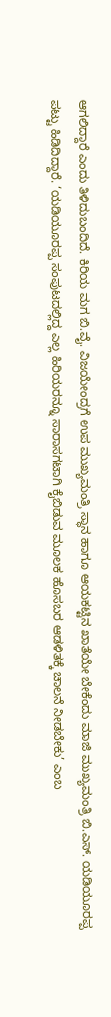ಆಗಲಿದ್ದಾರೆ ಎಂದು ತಿಳಿದುಬಂದಿದೆ. ಕಿರಿಯ ಮಗ ಬಿ.ವೈ. ವಿಜಯೇಂದ್ರಗೆ ಉಪ ಮುಖ್ಯಮಂತ್ರಿ ಸ್ಥಾನ ಹಾಗೂ ಆಯಕಟ್ಟಿನ ಖಾತೆಯೇ ಬೇಕೆಂದು ಮಾಜಿ ಮುಖ್ಯಮಂತ್ರಿ ಬಿ.ಎಸ್‌. ಯಡಿಯೂರಪ್ಪ ಪಟ್ಟು ಹಿಡಿದಿದ್ದಾರೆ. ‘ಯಡಿಯೂರಪ್ಪ ಸಂಪುಟದಲ್ಲಿದ್ದ ಎಲ್ಲ ಹಿರಿಯರನ್ನೂ ಸಾರಾಸಗಟಾಗಿ ಕೈಬಿಡುವ ಮೂಲಕ ಹೊಸಬರ ಆಡಳಿತಕ್ಕೆ ಚಾಲನೆ ನೀಡಬೇಕು’ ಎಂಬ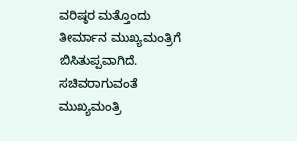ವರಿಷ್ಠರ ಮತ್ತೊಂದು ತೀರ್ಮಾನ ಮುಖ್ಯಮಂತ್ರಿಗೆ ಬಿಸಿತುಪ್ಪವಾಗಿದೆ. ಸಚಿವರಾಗುವಂತೆ ಮುಖ್ಯಮಂತ್ರಿ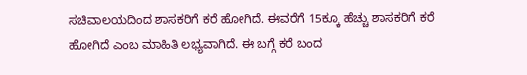ಸಚಿವಾಲಯದಿಂದ ಶಾಸಕರಿಗೆ ಕರೆ ಹೋಗಿದೆ. ಈವರೆಗೆ 15ಕ್ಕೂ ಹೆಚ್ಚು ಶಾಸಕರಿಗೆ ಕರೆ ಹೋಗಿದೆ ಎಂಬ ಮಾಹಿತಿ ಲಭ್ಯವಾಗಿದೆ. ಈ ಬಗ್ಗೆ ಕರೆ ಬಂದ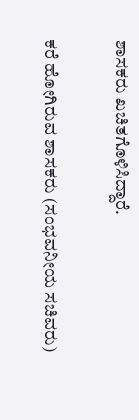ಶಾಸಕರು ಖಚಿತಗೊಳಿಸಿದ್ದಾರೆ.

ಕರೆ ಹೋಗಿರುವ ಶಾಸಕರು (ಸಂಭವನೀಯ ಸಚಿವರು)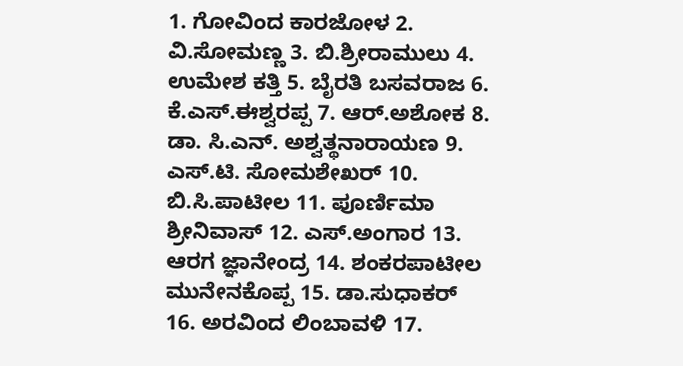1. ಗೋವಿಂದ ಕಾರಜೋಳ 2. ವಿ.ಸೋಮಣ್ಣ 3. ಬಿ.ಶ್ರೀರಾಮುಲು 4. ಉಮೇಶ ಕತ್ತಿ 5. ಬೈರತಿ ಬಸವರಾಜ 6. ಕೆ.ಎಸ್‌.ಈಶ್ವರಪ್ಪ 7. ಆರ್‌.ಅಶೋಕ 8. ಡಾ. ಸಿ.ಎನ್‌. ಅಶ್ವತ್ಥನಾರಾಯಣ 9. ಎಸ್‌.ಟಿ. ಸೋಮಶೇಖರ್‌ 10. ಬಿ.ಸಿ.ಪಾಟೀಲ 11. ಪೂರ್ಣಿಮಾ ಶ್ರೀನಿವಾಸ್‌ 12. ಎಸ್‌.ಅಂಗಾರ 13. ಆರಗ ಜ್ಞಾನೇಂದ್ರ 14. ಶಂಕರಪಾಟೀಲ ಮುನೇನಕೊಪ್ಪ 15. ಡಾ.ಸುಧಾಕರ್‌ 16. ಅರವಿಂದ ಲಿಂಬಾವಳಿ 17.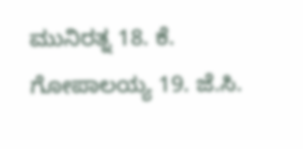ಮುನಿರತ್ನ 18. ಕೆ. ಗೋಪಾಲಯ್ಯ 19. ಜೆ.ಸಿ.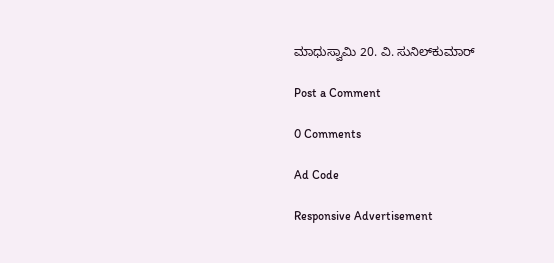ಮಾಧುಸ್ವಾಮಿ 20. ವಿ. ಸುನಿಲ್‌ಕುಮಾರ್‌

Post a Comment

0 Comments

Ad Code

Responsive Advertisement